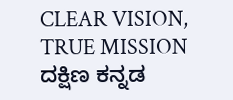CLEAR VISION, TRUE MISSION
ದಕ್ಷಿಣ ಕನ್ನಡ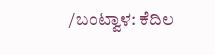/ಬಂಟ್ವಾಳ: ಕೆದಿಲ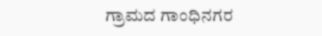ಗ್ರಾಮದ ಗಾಂಧಿನಗರ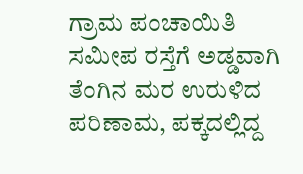ಗ್ರಾಮ ಪಂಚಾಯಿತಿ ಸಮೀಪ ರಸ್ತೆಗೆ ಅಡ್ಡವಾಗಿ ತೆಂಗಿನ ಮರ ಉರುಳಿದ ಪರಿಣಾಮ, ಪಕ್ಕದಲ್ಲಿದ್ದ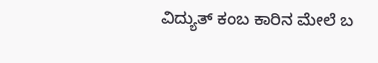ವಿದ್ಯುತ್ ಕಂಬ ಕಾರಿನ ಮೇಲೆ ಬ